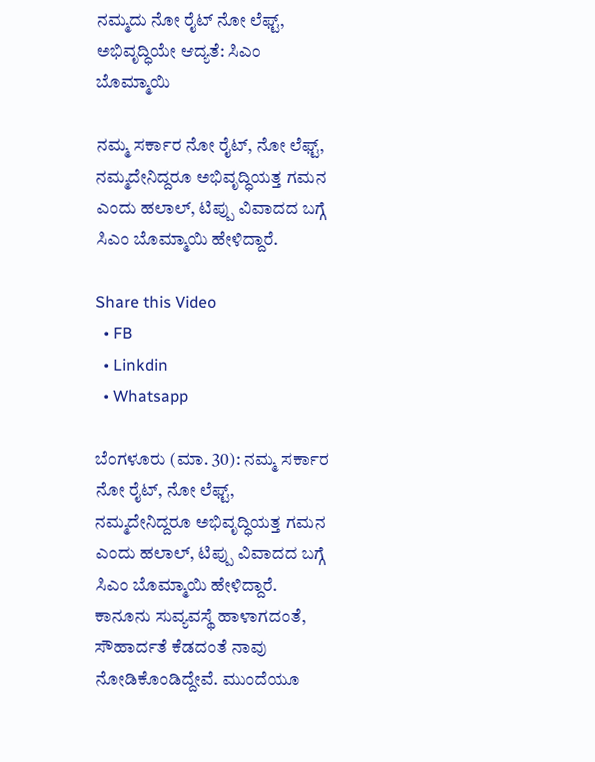ನಮ್ಮದು ನೋ ರೈಟ್‌ ನೋ ಲೆಫ್ಟ್, ಅಭಿವೃದ್ಧಿಯೇ ಆದ್ಯತೆ: ಸಿಎಂ ಬೊಮ್ಮಾಯಿ

ನಮ್ಮ ಸರ್ಕಾರ ನೋ ರೈಟ್, ನೋ ಲೆಫ್ಟ್, ನಮ್ಮದೇನಿದ್ದರೂ ಅಭಿವೃದ್ಧಿಯತ್ತ ಗಮನ ಎಂದು ಹಲಾಲ್, ಟಿಪ್ಪು ವಿವಾದದ ಬಗ್ಗೆ ಸಿಎಂ ಬೊಮ್ಮಾಯಿ ಹೇಳಿದ್ದಾರೆ.

Share this Video
  • FB
  • Linkdin
  • Whatsapp

ಬೆಂಗಳೂರು (ಮಾ. 30): ನಮ್ಮ ಸರ್ಕಾರ ನೋ ರೈಟ್, ನೋ ಲೆಫ್ಟ್, ನಮ್ಮದೇನಿದ್ದರೂ ಅಭಿವೃದ್ಧಿಯತ್ತ ಗಮನ ಎಂದು ಹಲಾಲ್, ಟಿಪ್ಪು ವಿವಾದದ ಬಗ್ಗೆ ಸಿಎಂ ಬೊಮ್ಮಾಯಿ ಹೇಳಿದ್ದಾರೆ. ಕಾನೂನು ಸುವ್ಯವಸ್ಥೆ ಹಾಳಾಗದಂತೆ, ಸೌಹಾರ್ದತೆ ಕೆಡದಂತೆ ನಾವು ನೋಡಿಕೊಂಡಿದ್ದೇವೆ. ಮುಂದೆಯೂ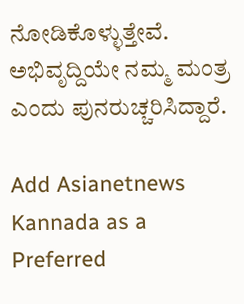ನೋಡಿಕೊಳ್ಳುತ್ತೇವೆ. ಅಭಿವೃದ್ದಿಯೇ ನಮ್ಮ ಮಂತ್ರ ಎಂದು ಪುನರುಚ್ಚರಿಸಿದ್ದಾರೆ.

Add Asianetnews Kannada as a Preferred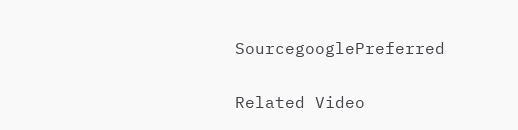SourcegooglePreferred

Related Video